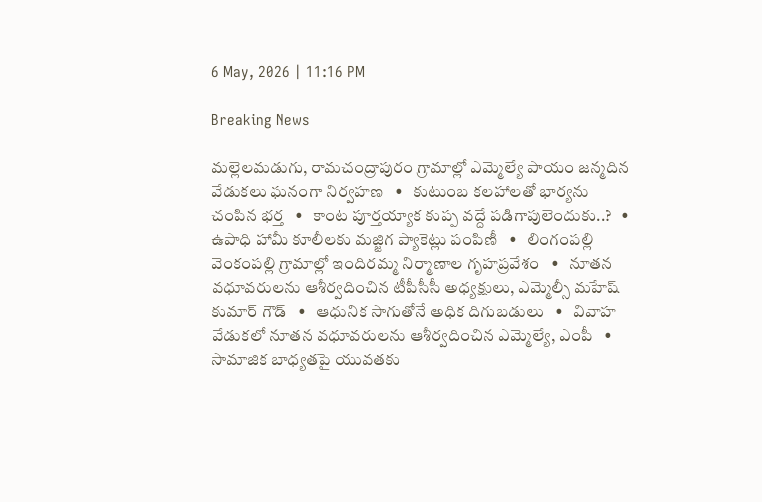6 May, 2026 | 11:16 PM

Breaking News

మల్లెలమడుగు, రామచంద్రాపురం గ్రామాల్లో ఎమ్మెల్యే పాయం జన్మదిన వేడుకలు ఘనంగా నిర్వహణ   •   కుటుంబ కలహాలతో భార్యను చంపిన భర్త   •   కాంట పూర్తయ్యాక కుప్ప వద్దే పడిగాపులెందుకు..?   •   ఉపాధి హామీ కూలీలకు మజ్జిగ ప్యాకెట్లు పంపిణీ   •   లింగంపల్లి వెంకంపల్లి గ్రామాల్లో ఇందిరమ్మ నిర్మాణాల గృహప్రవేశం   •   నూతన వధూవరులను ఆశీర్వదించిన టీపీసీసీ అధ్యక్షులు, ఎమ్మెల్సీ మహేష్ కుమార్ గౌడ్   •   ఆధునిక సాగుతోనే అధిక దిగుబడులు   •   వివాహ వేడుకలో నూతన వధూవరులను ఆశీర్వదించిన ఎమ్మెల్యే, ఎంపీ   •   సామాజిక బాధ్యతపై యువతకు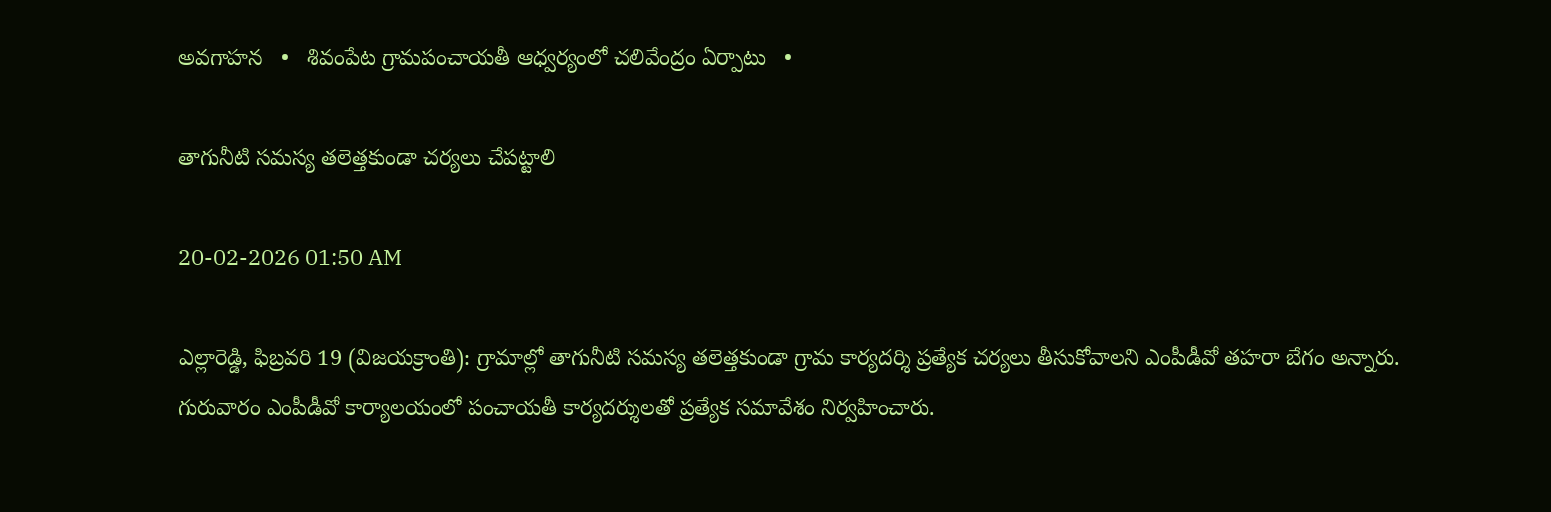అవగాహన   •   శివంపేట గ్రామపంచాయతీ ఆధ్వర్యంలో చలివేంద్రం ఏర్పాటు   •

తాగునీటి సమస్య తలెత్తకుండా చర్యలు చేపట్టాలి

20-02-2026 01:50 AM

ఎల్లారెడ్డి, ఫిబ్రవరి 19 (విజయక్రాంతి): గ్రామాల్లో తాగునీటి సమస్య తలెత్తకుండా గ్రామ కార్యదర్శి ప్రత్యేక చర్యలు తీసుకోవాలని ఎంపీడీవో తహరా బేగం అన్నారు. గురువారం ఎంపీడీవో కార్యాలయంలో పంచాయతీ కార్యదర్శులతో ప్రత్యేక సమావేశం నిర్వహించారు.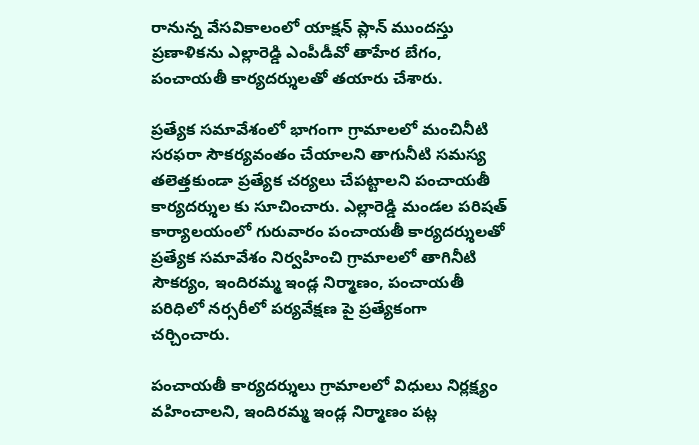రానున్న వేసవికాలంలో యాక్షన్ ప్లాన్ ముందస్తు ప్రణాళికను ఎల్లారెడ్డి ఎంపీడీవో తాహేర బేగం, పంచాయతీ కార్యదర్శులతో తయారు చేశారు.

ప్రత్యేక సమావేశంలో భాగంగా గ్రామాలలో మంచినీటి సరఫరా సౌకర్యవంతం చేయాలని తాగునీటి సమస్య తలెత్తకుండా ప్రత్యేక చర్యలు చేపట్టాలని పంచాయతీ కార్యదర్శుల కు సూచించారు. ఎల్లారెడ్డి మండల పరిషత్ కార్యాలయంలో గురువారం పంచాయతీ కార్యదర్శులతో ప్రత్యేక సమావేశం నిర్వహించి గ్రామాలలో తాగినీటి సౌకర్యం, ఇందిరమ్మ ఇండ్ల నిర్మాణం, పంచాయతీ పరిధిలో నర్సరీలో పర్యవేక్షణ పై ప్రత్యేకంగా చర్చించారు.

పంచాయతీ కార్యదర్శులు గ్రామాలలో విధులు నిర్లక్ష్యం వహించాలని, ఇందిరమ్మ ఇండ్ల నిర్మాణం పట్ల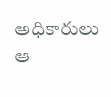అధికారులు ఆ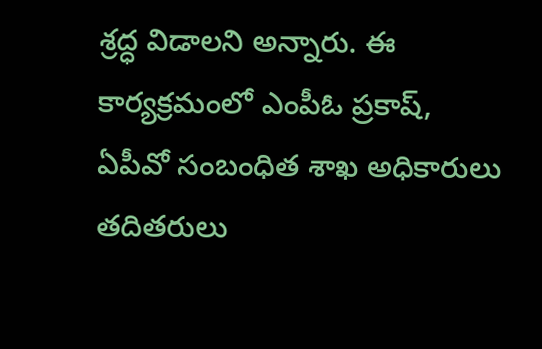శ్రద్ధ విడాలని అన్నారు. ఈ కార్యక్రమంలో ఎంపీఓ ప్రకాష్, ఏపీవో సంబంధిత శాఖ అధికారులు తదితరులు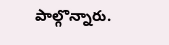పాల్గొన్నారు.